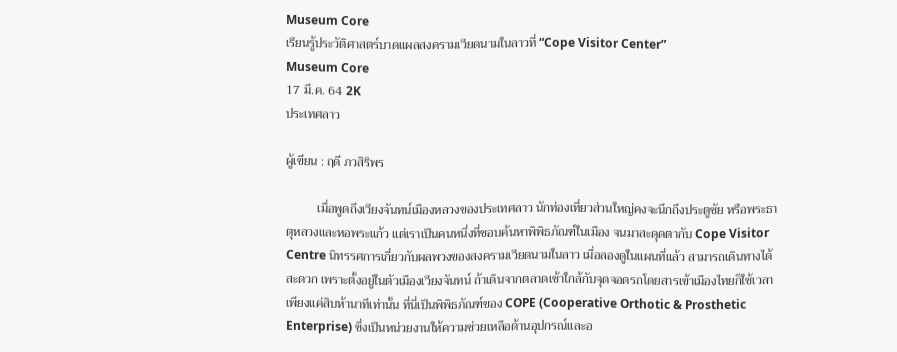Museum Core
เรียนรู้ประวัติศาสตร์บาดแผลสงครามเวียดนามในลาวที่ “Cope Visitor Center”
Museum Core
17 มี.ค. 64 2K
ประเทศลาว

ผู้เขียน : ฤดี ภวสิริพร

          เมื่อพูดถึงเวียงจันทน์เมืองหลวงของประเทศลาว นักท่องเที่ยวส่วนใหญ่คงจะนึกถึงประตูชัย หรือพระธาตุหลวงและหอพระแก้ว แต่เราเป็นคนหนึ่งที่ชอบค้นหาพิพิธภัณฑ์ในเมือง จนมาสะดุดตากับ Cope Visitor Centre นิทรรศการเกี่ยวกับผลพวงของสงครามเวียดนามในลาว เมื่อลองดูในแผนที่แล้ว สามารถเดินทางได้สะดวก เพราะตั้งอยู่ในตัวเมืองเวียงจันทน์ ถ้าเดินจากตลาดเช้าใกล้กับจุดจอดรถโดยสารเข้าเมืองไทยก็ใช้เวลาเพียงแค่สิบห้านาทีเท่านั้น ที่นี่เป็นพิพิธภัณฑ์ของ COPE (Cooperative Orthotic & Prosthetic Enterprise) ซึ่งเป็นหน่วยงานให้ความช่วยเหลือด้านอุปกรณ์และอ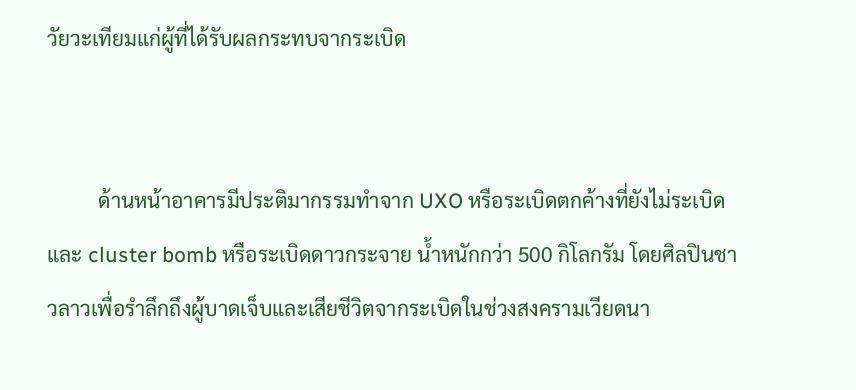วัยวะเทียมแก่ผู้ที่ได้รับผลกระทบจากระเบิด


          ด้านหน้าอาคารมีประติมากรรมทำจาก UXO หรือระเบิดตกค้างที่ยังไม่ระเบิด และ cluster bomb หรือระเบิดดาวกระจาย น้ำหนักกว่า 500 กิโลกรัม โดยศิลปินชาวลาวเพื่อรำลึกถึงผู้บาดเจ็บและเสียชีวิตจากระเบิดในช่วงสงครามเวียดนา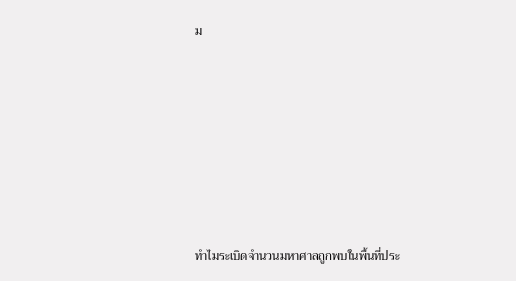ม








ทำไมระเบิดจำนวนมหาศาลถูกพบในพื้นที่ประ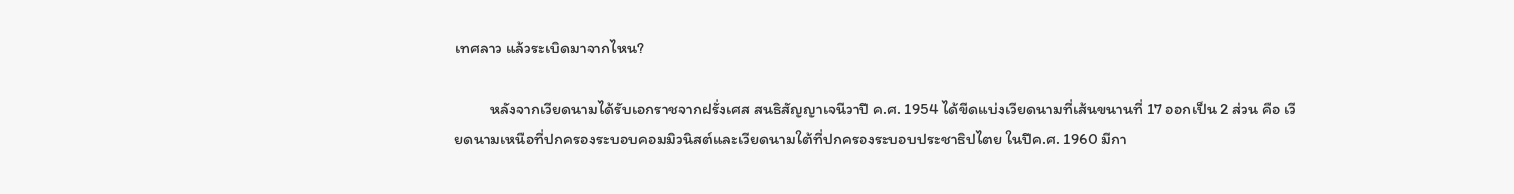เทศลาว แล้วระเบิดมาจากไหน?

          หลังจากเวียดนามได้รับเอกราชจากฝรั่งเศส สนธิสัญญาเจนีวาปี ค.ศ. 1954 ได้ขีดแบ่งเวียดนามที่เส้นขนานที่ 17 ออกเป็น 2 ส่วน คือ เวียดนามเหนือที่ปกครองระบอบคอมมิวนิสต์และเวียดนามใต้ที่ปกครองระบอบประชาธิปไตย ในปีค.ศ. 1960 มีกา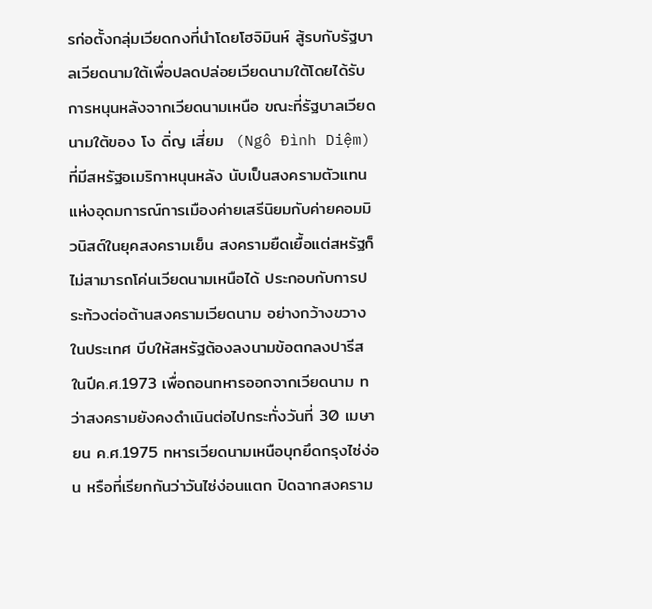รก่อตั้งกลุ่มเวียดกงที่นำโดยโฮจิมินห์ สู้รบกับรัฐบาลเวียดนามใต้เพื่อปลดปล่อยเวียดนามใต้โดยได้รับการหนุนหลังจากเวียดนามเหนือ ขณะที่รัฐบาลเวียดนามใต้ของ โง ดิ่ญ เสี่ยม  (Ngô Đình Diệm) ที่มีสหรัฐอเมริกาหนุนหลัง นับเป็นสงครามตัวแทนแห่งอุดมการณ์การเมืองค่ายเสรีนิยมกับค่ายคอมมิวนิสต์ในยุคสงครามเย็น สงครามยืดเยื้อแต่สหรัฐก็ไม่สามารถโค่นเวียดนามเหนือได้ ประกอบกับการประท้วงต่อต้านสงครามเวียดนาม อย่างกว้างขวางในประเทศ บีบให้สหรัฐต้องลงนามข้อตกลงปารีสในปีค.ศ.1973 เพื่อถอนทหารออกจากเวียดนาม ทว่าสงครามยังคงดำเนินต่อไปกระทั่งวันที่ 30 เมษายน ค.ศ.1975 ทหารเวียดนามเหนือบุกยึดกรุงไซ่ง่อน หรือที่เรียกกันว่าวันไซ่ง่อนแตก ปิดฉากสงคราม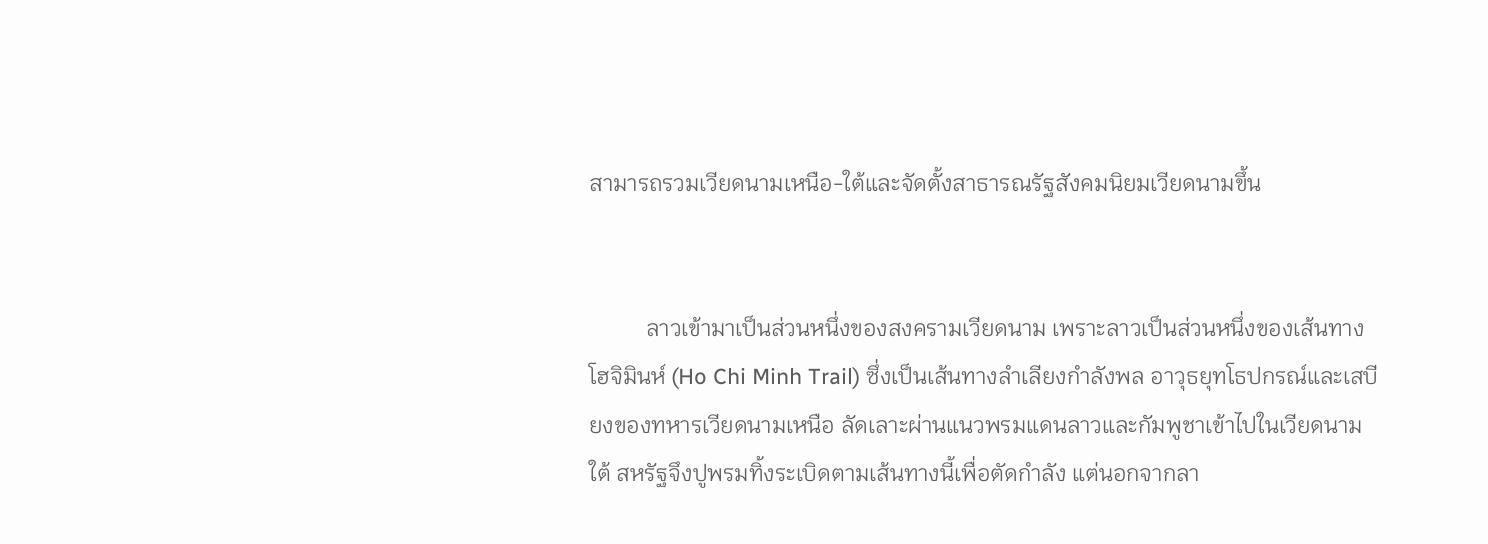สามารถรวมเวียดนามเหนือ-ใต้และจัดตั้งสาธารณรัฐสังคมนิยมเวียดนามขึ้น


          ลาวเข้ามาเป็นส่วนหนึ่งของสงครามเวียดนาม เพราะลาวเป็นส่วนหนึ่งของเส้นทางโฮจิมินห์ (Ho Chi Minh Trail) ซึ่งเป็นเส้นทางลำเลียงกำลังพล อาวุธยุทโธปกรณ์และเสบียงของทหารเวียดนามเหนือ ลัดเลาะผ่านแนวพรมแดนลาวและกัมพูชาเข้าไปในเวียดนามใต้ สหรัฐจึงปูพรมทิ้งระเบิดตามเส้นทางนี้เพื่อตัดกำลัง แต่นอกจากลา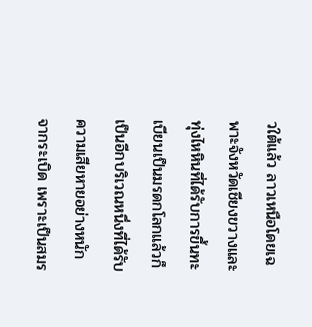วใต้แล้ว ลาวเหนือโดยเฉพาะจังหวัดเชียงขวางและทุ่งไหหินที่ได้รับการขึ้นทะเบียนเป็นมรดกโลกแล้วก็เป็นอีกบริเวณหนึ่งที่ได้รับความเสียหายอย่างหนักจากระเบิด เพราะเป็นสมร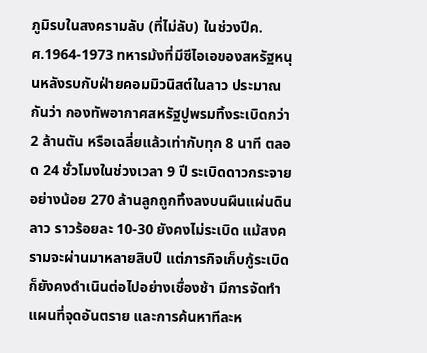ภูมิรบในสงครามลับ (ที่ไม่ลับ) ในช่วงปีค.ศ.1964-1973 ทหารม้งที่มีซีไอเอของสหรัฐหนุนหลังรบกับฝ่ายคอมมิวนิสต์ในลาว ประมาณกันว่า กองทัพอากาศสหรัฐปูพรมทิ้งระเบิดกว่า 2 ล้านตัน หรือเฉลี่ยแล้วเท่ากับทุก 8 นาที ตลอด 24 ชั่วโมงในช่วงเวลา 9 ปี ระเบิดดาวกระจายอย่างน้อย 270 ล้านลูกถูกทิ้งลงบนผืนแผ่นดินลาว ราวร้อยละ 10-30 ยังคงไม่ระเบิด แม้สงครามจะผ่านมาหลายสิบปี แต่ภารกิจเก็บกู้ระเบิดก็ยังคงดำเนินต่อไปอย่างเชื่องช้า มีการจัดทำแผนที่จุดอันตราย และการค้นหาทีละห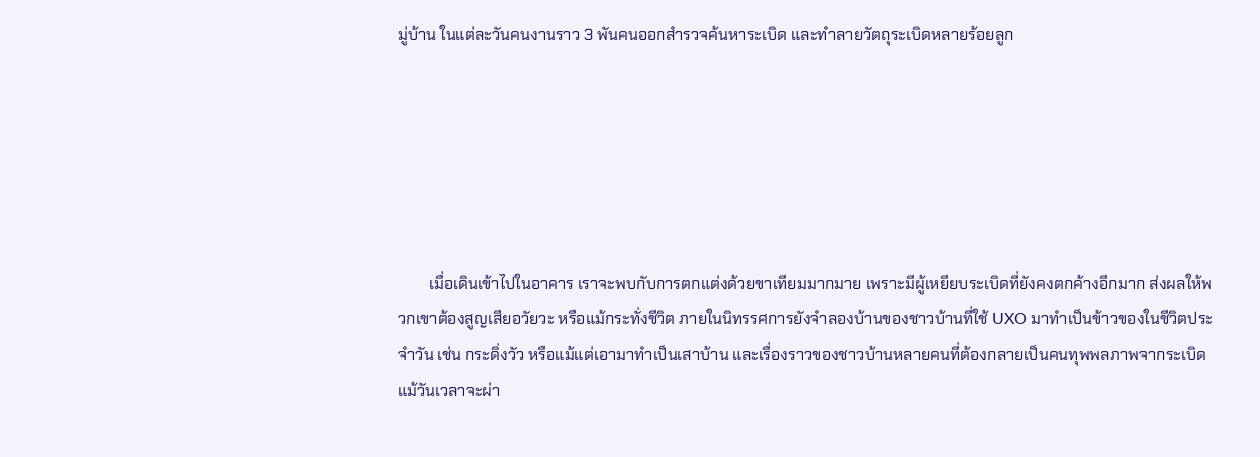มู่บ้าน ในแต่ละวันคนงานราว 3 พันคนออกสำรวจค้นหาระเบิด และทำลายวัตถุระเบิดหลายร้อยลูก






        เมื่อเดินเข้าไปในอาคาร เราจะพบกับการตกแต่งด้วยขาเทียมมากมาย เพราะมีผู้เหยียบระเบิดที่ยังคงตกค้างอีกมาก ส่งผลให้พวกเขาต้องสูญเสียอวัยวะ หรือแม้กระทั่งชีวิต ภายในนิทรรศการยังจำลองบ้านของชาวบ้านที่ใช้ UXO มาทำเป็นข้าวของในชีวิตประจำวัน เช่น กระดิ่งวัว หรือแม้แต่เอามาทำเป็นเสาบ้าน และเรื่องราวของชาวบ้านหลายคนที่ต้องกลายเป็นคนทุพพลภาพจากระเบิด แม้วันเวลาจะผ่า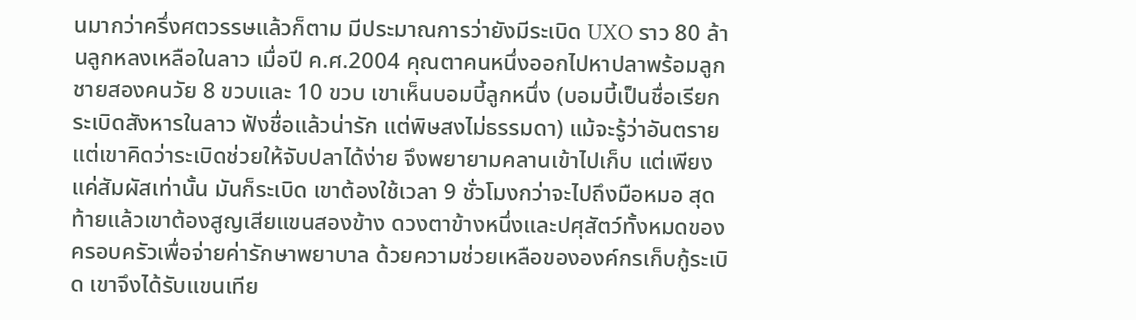นมากว่าครึ่งศตวรรษแล้วก็ตาม มีประมาณการว่ายังมีระเบิด UXO ราว 80 ล้านลูกหลงเหลือในลาว เมื่อปี ค.ศ.2004 คุณตาคนหนึ่งออกไปหาปลาพร้อมลูกชายสองคนวัย 8 ขวบและ 10 ขวบ เขาเห็นบอมบี้ลูกหนึ่ง (บอมบี้เป็นชื่อเรียกระเบิดสังหารในลาว ฟังชื่อแล้วน่ารัก แต่พิษสงไม่ธรรมดา) แม้จะรู้ว่าอันตราย แต่เขาคิดว่าระเบิดช่วยให้จับปลาได้ง่าย จึงพยายามคลานเข้าไปเก็บ แต่เพียงแค่สัมผัสเท่านั้น มันก็ระเบิด เขาต้องใช้เวลา 9 ชั่วโมงกว่าจะไปถึงมือหมอ สุดท้ายแล้วเขาต้องสูญเสียแขนสองข้าง ดวงตาข้างหนึ่งและปศุสัตว์ทั้งหมดของครอบครัวเพื่อจ่ายค่ารักษาพยาบาล ด้วยความช่วยเหลือขององค์กรเก็บกู้ระเบิด เขาจึงได้รับแขนเทีย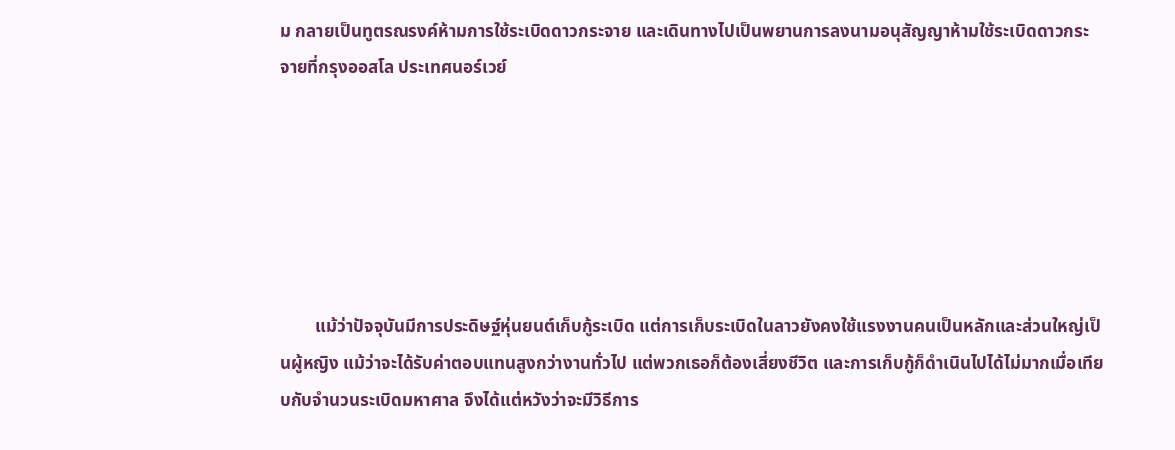ม กลายเป็นทูตรณรงค์ห้ามการใช้ระเบิดดาวกระจาย และเดินทางไปเป็นพยานการลงนามอนุสัญญาห้ามใช้ระเบิดดาวกระจายที่กรุงออสโล ประเทศนอร์เวย์






        แม้ว่าปัจจุบันมีการประดิษฐ์หุ่นยนต์เก็บกู้ระเบิด แต่การเก็บระเบิดในลาวยังคงใช้แรงงานคนเป็นหลักและส่วนใหญ่เป็นผู้หญิง แม้ว่าจะได้รับค่าตอบแทนสูงกว่างานทั่วไป แต่พวกเธอก็ต้องเสี่ยงชีวิต และการเก็บกู้ก็ดำเนินไปได้ไม่มากเมื่อเทียบกับจำนวนระเบิดมหาศาล จึงได้แต่หวังว่าจะมีวิธีการ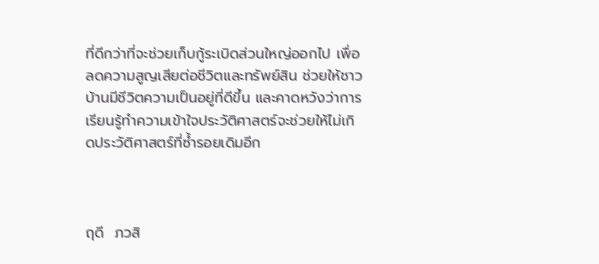ที่ดีกว่าที่จะช่วยเก็บกู้ระเบิดส่วนใหญ่ออกไป เพื่อลดความสูญเสียต่อชีวิตและทรัพย์สิน ช่วยให้ชาวบ้านมีชีวิตความเป็นอยู่ที่ดีขึ้น และคาดหวังว่าการเรียนรู้ทำความเข้าใจประวัติศาสตร์จะช่วยให้ไม่เกิดประวัติศาสตร์ที่ซ้ำรอยเดิมอีก



ฤดี  ภวสิ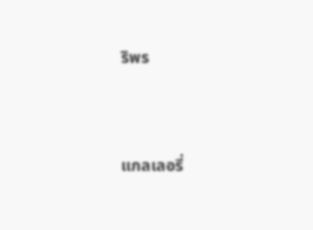ริพร



แกลเลอรี่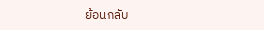ย้อนกลับ